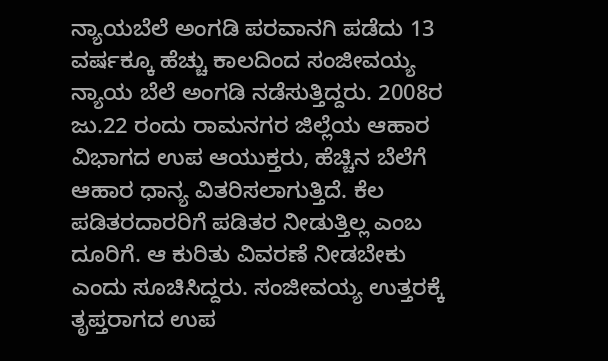ನ್ಯಾಯಬೆಲೆ ಅಂಗಡಿ ಪರವಾನಗಿ ಪಡೆದು 13 ವರ್ಷಕ್ಕೂ ಹೆಚ್ಚು ಕಾಲದಿಂದ ಸಂಜೀವಯ್ಯ ನ್ಯಾಯ ಬೆಲೆ ಅಂಗಡಿ ನಡೆಸುತ್ತಿದ್ದರು. 2008ರ ಜು.22 ರಂದು ರಾಮನಗರ ಜಿಲ್ಲೆಯ ಆಹಾರ ವಿಭಾಗದ ಉಪ ಆಯುಕ್ತರು, ಹೆಚ್ಚಿನ ಬೆಲೆಗೆ ಆಹಾರ ಧಾನ್ಯ ವಿತರಿಸಲಾಗುತ್ತಿದೆ. ಕೆಲ ಪಡಿತರದಾರರಿಗೆ ಪಡಿತರ ನೀಡುತ್ತಿಲ್ಲ ಎಂಬ ದೂರಿಗೆ. ಆ ಕುರಿತು ವಿವರಣೆ ನೀಡಬೇಕು ಎಂದು ಸೂಚಿಸಿದ್ದರು. ಸಂಜೀವಯ್ಯ ಉತ್ತರಕ್ಕೆ ತೃಪ್ತರಾಗದ ಉಪ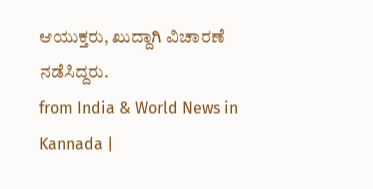ಆಯುಕ್ತರು, ಖುದ್ದಾಗಿ ವಿಚಾರಣೆ ನಡೆಸಿದ್ದರು.
from India & World News in Kannada |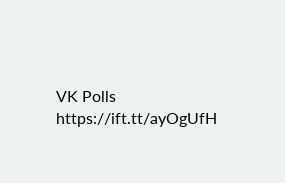VK Polls https://ift.tt/ayOgUfH